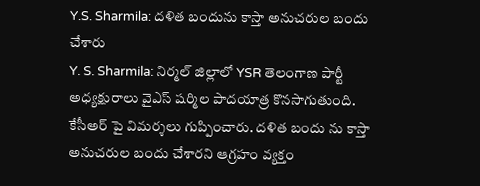Y.S. Sharmila: దళిత బందును కాస్తా అనుచరుల బందు చేశారు
Y. S. Sharmila: నిర్మల్ జిల్లాలో YSR తెలంగాణ పార్టీ అధ్యక్షురాలు వైఎస్ షర్మిల పాదయాత్ర కొనసాగుతుంది. కేసీఅర్ పై విమర్శలు గుప్పించారు. దళిత బందు ను కాస్తా అనుచరుల బందు చేశారని ఆగ్రహం వ్యక్తం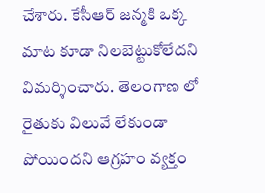చేశారు. కేసీఆర్ జన్మకి ఒక్క మాట కూడా నిలబెట్టుకోలేదని విమర్శించారు. తెలంగాణ లో రైతుకు విలువే లేకుండా పోయిందని ఆగ్రహం వ్యక్తం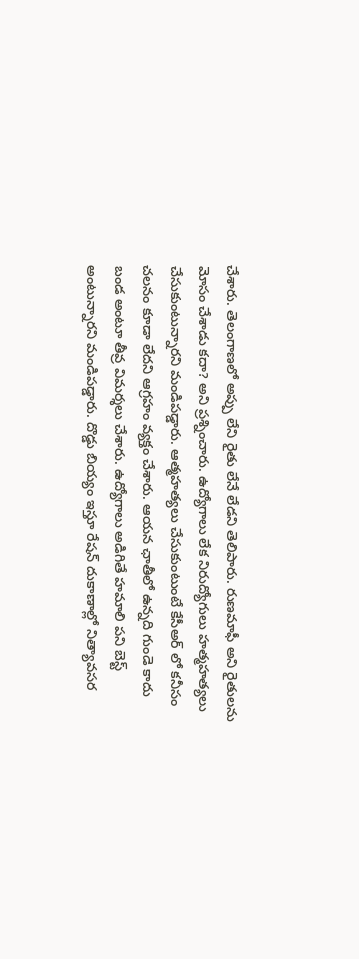చేశారు. తెలంగాణలో అప్పు లేని రైతు లేనే లేడని తెలిపారు. రుణమాఫీ అని రైతులను మోసం చేశాడు కదా? అని ప్రశ్నించారు. ఉద్యోగాలు లేక నిరుద్యోగులు హత్మహత్యలు చేసుకుంటున్నారని మండిపడ్డారు. ఆత్మహత్యలు చేసుకుంటుంటే కేసీఅర్ లో కనీసం చలనం కూడా లేదని ఆగ్రహం వ్యక్తం చేశారు. ఆయన ఛాతీలో ఉన్నది గుండె కాదు బండ అంటూ తీవ్ర విమర్శలు చేశారు. ఉద్యోగాలు అడిగితే హమాలి పని బెస్ట్ అంటున్నారని మండిపడ్డారు. దొడ్డు బియ్యం ఇస్తూ రేషన్ దుకాణాల్లో నిత్యావసర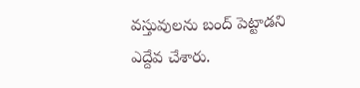వస్తువులను బంద్ పెట్టాడని ఎద్దేవ చేశారు.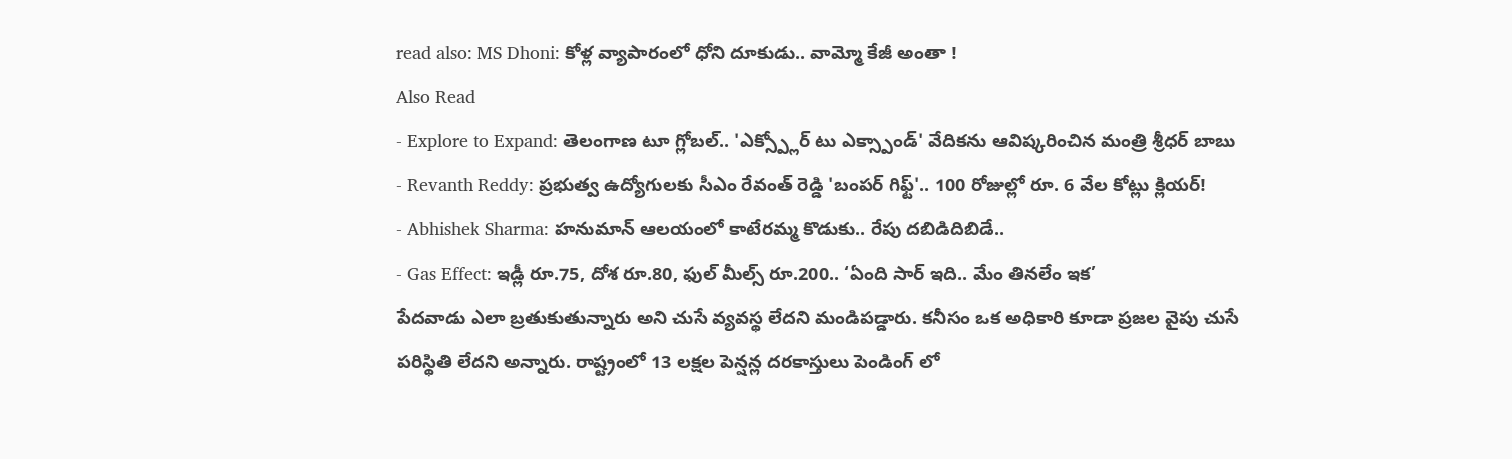read also: MS Dhoni: కోళ్ల వ్యాపారంలో ధోని దూకుడు.. వామ్మో కేజీ అంతా !
Also Read
- Explore to Expand: తెలంగాణ టూ గ్లోబల్.. 'ఎక్స్ప్లోర్ టు ఎక్స్పాండ్' వేదికను ఆవిష్కరించిన మంత్రి శ్రీధర్ బాబు
- Revanth Reddy: ప్రభుత్వ ఉద్యోగులకు సీఎం రేవంత్ రెడ్డి 'బంపర్ గిఫ్ట్'.. 100 రోజుల్లో రూ. 6 వేల కోట్లు క్లియర్!
- Abhishek Sharma: హనుమాన్ ఆలయంలో కాటేరమ్మ కొడుకు.. రేపు దబిడిదిబిడే..
- Gas Effect: ఇడ్లీ రూ.75, దోశ రూ.80, ఫుల్ మీల్స్ రూ.200.. ‘ఏంది సార్ ఇది.. మేం తినలేం ఇక’
పేదవాడు ఎలా బ్రతుకుతున్నారు అని చుసే వ్యవస్థ లేదని మండిపడ్డారు. కనీసం ఒక అధికారి కూడా ప్రజల వైపు చుసే పరిస్థితి లేదని అన్నారు. రాష్ట్రంలో 13 లక్షల పెన్షన్ల దరకాస్తులు పెండింగ్ లో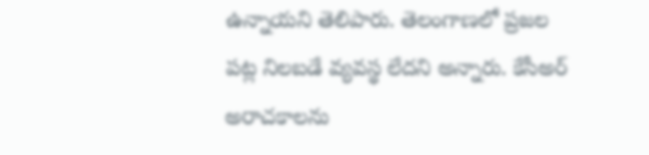ఉన్నాయని తెలిపారు. తెలంగాణలో ప్రజల పట్ల నిలబడే వ్యవస్థ లేదని అన్నారు. కేసీఅర్ అరాచకాలను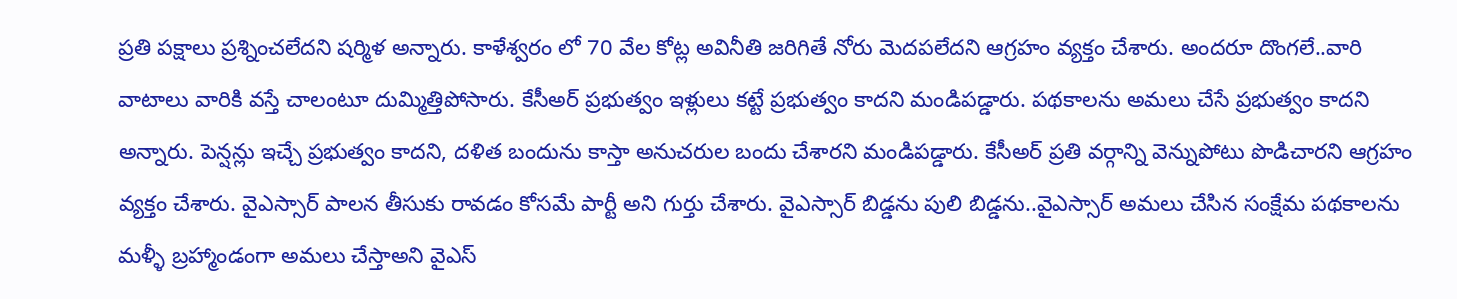ప్రతి పక్షాలు ప్రశ్నించలేదని షర్మిళ అన్నారు. కాళేశ్వరం లో 70 వేల కోట్ల అవినీతి జరిగితే నోరు మెదపలేదని ఆగ్రహం వ్యక్తం చేశారు. అందరూ దొంగలే..వారి వాటాలు వారికి వస్తే చాలంటూ దుమ్మిత్తిపోసారు. కేసీఅర్ ప్రభుత్వం ఇళ్లులు కట్టే ప్రభుత్వం కాదని మండిపడ్డారు. పథకాలను అమలు చేసే ప్రభుత్వం కాదని అన్నారు. పెన్షన్లు ఇచ్చే ప్రభుత్వం కాదని, దళిత బందును కాస్తా అనుచరుల బందు చేశారని మండిపడ్డారు. కేసీఅర్ ప్రతి వర్గాన్ని వెన్నుపోటు పొడిచారని ఆగ్రహం వ్యక్తం చేశారు. వైఎస్సార్ పాలన తీసుకు రావడం కోసమే పార్టీ అని గుర్తు చేశారు. వైఎస్సార్ బిడ్డను పులి బిడ్డను..వైఎస్సార్ అమలు చేసిన సంక్షేమ పథకాలను మళ్ళీ బ్రహ్మాండంగా అమలు చేస్తాఅని వైఎస్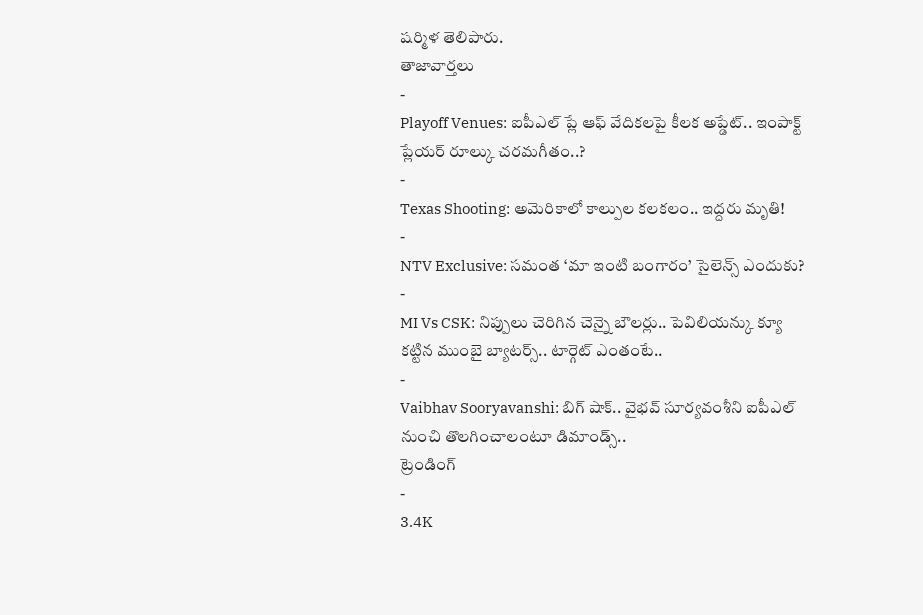షర్మిళ తెలిపారు.
తాజావార్తలు
-
Playoff Venues: ఐపీఎల్ ప్లే ఆఫ్ వేదికలపై కీలక అప్డేట్.. ఇంపాక్ట్ ప్లేయర్ రూల్కు చరమగీతం..?
-
Texas Shooting: అమెరికాలో కాల్పుల కలకలం.. ఇద్దరు మృతి!
-
NTV Exclusive: సమంత ‘మా ఇంటి బంగారం’ సైలెన్స్ ఎందుకు?
-
MI Vs CSK: నిప్పులు చెరిగిన చెన్నై బౌలర్లు.. పెవిలియన్కు క్యూ కట్టిన ముంబై బ్యాటర్స్.. టార్గెట్ ఎంతంటే..
-
Vaibhav Sooryavanshi: బిగ్ షాక్.. వైభవ్ సూర్యవంశీని ఐపీఎల్ నుంచి తొలగించాలంటూ డిమాండ్స్..
ట్రెండింగ్
-
3.4K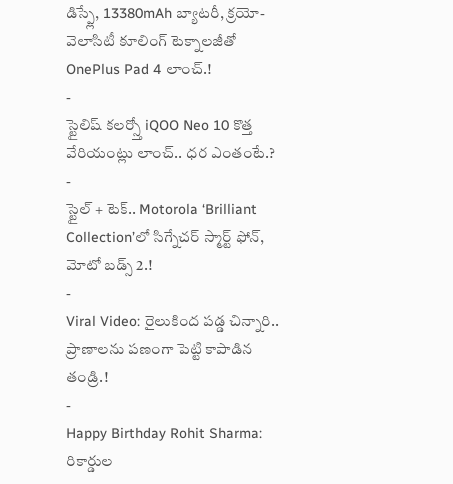డిస్ప్లే, 13380mAh బ్యాటరీ, క్రయో-వెలాసిటీ కూలింగ్ టెక్నాలజీతో OnePlus Pad 4 లాంచ్.!
-
స్టైలిష్ కలర్స్తో iQOO Neo 10 కొత్త వేరియంట్లు లాంచ్.. ధర ఎంతంటే.?
-
స్టైల్ + టెక్.. Motorola ‘Brilliant Collection’లో సిగ్నేచర్ స్మార్ట్ ఫోన్, మోటో బడ్స్ 2.!
-
Viral Video: రైలుకింద పడ్డ చిన్నారి.. ప్రాణాలను పణంగా పెట్టి కాపాడిన తండ్రి.!
-
Happy Birthday Rohit Sharma: రికార్డుల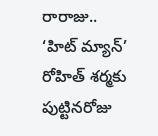రారాజు.. ‘హిట్ మ్యాన్’ రోహిత్ శర్మకు పుట్టినరోజు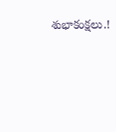శుభాకంక్షలు.!